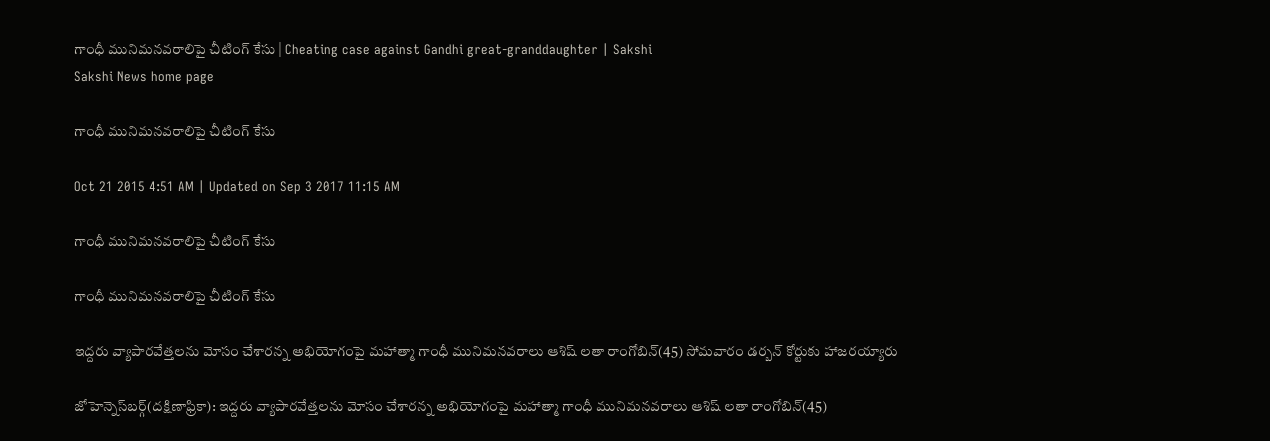గాంధీ మునిమనవరాలిపై చీటింగ్ కేసు | Cheating case against Gandhi great-granddaughter | Sakshi
Sakshi News home page

గాంధీ మునిమనవరాలిపై చీటింగ్ కేసు

Oct 21 2015 4:51 AM | Updated on Sep 3 2017 11:15 AM

గాంధీ మునిమనవరాలిపై చీటింగ్ కేసు

గాంధీ మునిమనవరాలిపై చీటింగ్ కేసు

ఇద్దరు వ్యాపారవేత్తలను మోసం చేశారన్న అభియోగంపై మహాత్మా గాంధీ మునిమనవరాలు ఆశిష్ లతా రాంగోబిన్(45) సోమవారం డర్బన్ కోర్టుకు హాజరయ్యారు

జోహెన్నెస్‌బర్గ్(దక్షిణాఫ్రికా): ఇద్దరు వ్యాపారవేత్తలను మోసం చేశారన్న అభియోగంపై మహాత్మా గాంధీ మునిమనవరాలు ఆశిష్ లతా రాంగోబిన్(45)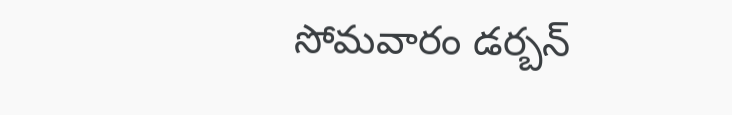సోమవారం డర్బన్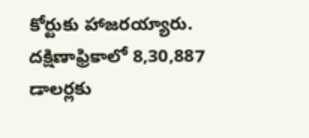కోర్టుకు హాజరయ్యారు. దక్షిణాఫ్రికాలో 8,30,887 డాలర్లకు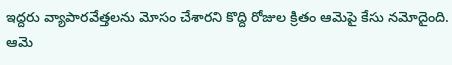ఇద్దరు వ్యాపారవేత్తలను మోసం చేశారని కొద్ది రోజుల క్రితం ఆమెపై కేసు నమోదైంది. ఆమె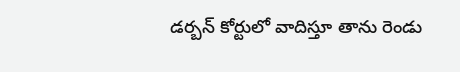డర్బన్ కోర్టులో వాదిస్తూ తాను రెండు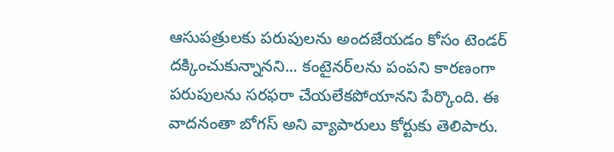ఆసుపత్రులకు పరుపులను అందజేయడం కోసం టెండర్ దక్కించుకున్నానని... కంటైనర్‌లను పంపని కారణంగా పరుపులను సరఫరా చేయలేకపోయానని పేర్కొంది. ఈ వాదనంతా బోగస్ అని వ్యాపారులు కోర్టుకు తెలిపారు.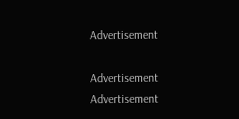Advertisement

Advertisement
Advertisement